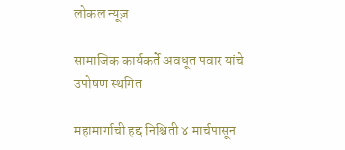लोकल न्यूज़

सामाजिक कार्यकर्ते अवधूत पवार यांचे उपोषण स्थगित

महामार्गाची हद्द निश्चिती ४ मार्चपासून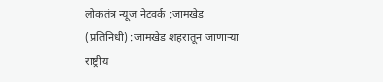लोकतंत्र न्यूज नेटवर्क :जामखेड (प्रतिनिधी) :जामखेड शहरातून जाणाऱ्या राष्ट्रीय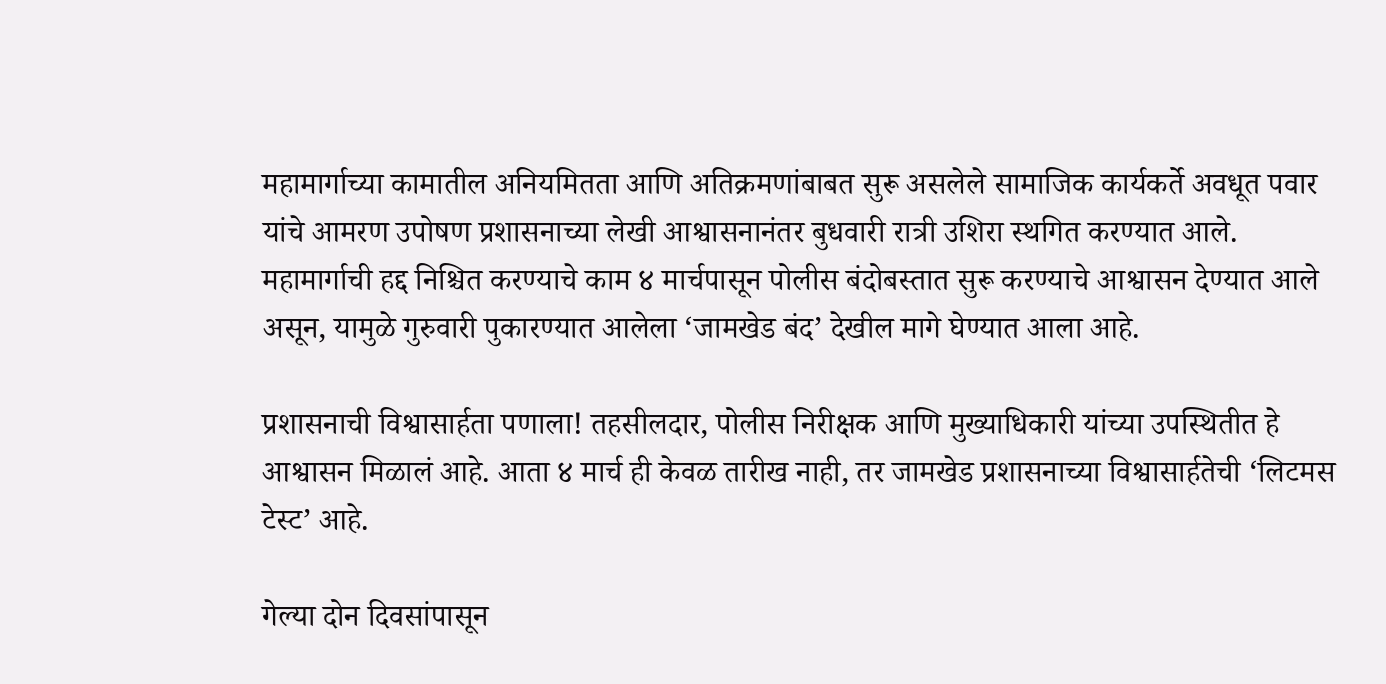महामार्गाच्या कामातील अनियमितता आणि अतिक्रमणांबाबत सुरू असलेले सामाजिक कार्यकर्ते अवधूत पवार यांचे आमरण उपोषण प्रशासनाच्या लेखी आश्वासनानंतर बुधवारी रात्री उशिरा स्थगित करण्यात आले. महामार्गाची हद्द निश्चित करण्याचे काम ४ मार्चपासून पोलीस बंदोबस्तात सुरू करण्याचे आश्वासन देण्यात आले असून, यामुळे गुरुवारी पुकारण्यात आलेला ‘जामखेड बंद’ देखील मागे घेण्यात आला आहे.

प्रशासनाची विश्वासार्हता पणाला! तहसीलदार, पोलीस निरीक्षक आणि मुख्याधिकारी यांच्या उपस्थितीत हे आश्वासन मिळालं आहे. आता ४ मार्च ही केवळ तारीख नाही, तर जामखेड प्रशासनाच्या विश्वासार्हतेची ‘लिटमस टेस्ट’ आहे.

गेल्या दोन दिवसांपासून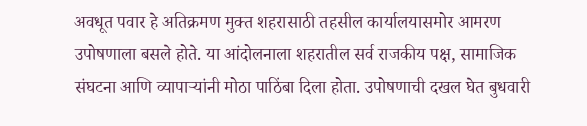अवधूत पवार हे अतिक्रमण मुक्त शहरासाठी तहसील कार्यालयासमोर आमरण उपोषणाला बसले होते. या आंदोलनाला शहरातील सर्व राजकीय पक्ष, सामाजिक संघटना आणि व्यापाऱ्यांनी मोठा पाठिंबा दिला होता. उपोषणाची दखल घेत बुधवारी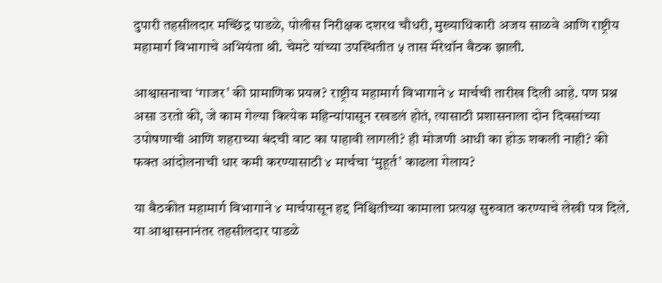दुपारी तहसीलदार मच्छिंद्र पाडळे, पोलीस निरीक्षक दशरथ चौधरी, मुख्याधिकारी अजय साळवे आणि राष्ट्रीय महामार्ग विभागाचे अभियंता श्री. चेमटे यांच्या उपस्थितीत ५ तास मॅरेथॉन बैठक झाली.

आश्वासनाचा ‘गाजर’ की प्रामाणिक प्रयत्न? राष्ट्रीय महामार्ग विभागाने ४ मार्चची तारीख दिली आहे. पण प्रश्न असा उरतो की, जे काम गेल्या कित्येक महिन्यांपासून रखडलं होतं, त्यासाठी प्रशासनाला दोन दिवसांच्या उपोषणाची आणि शहराच्या बंदची वाट का पाहावी लागली? ही मोजणी आधी का होऊ शकली नाही? की फक्त आंदोलनाची धार कमी करण्यासाठी ४ मार्चचा ‘मुहूर्त’ काढला गेलाय?

या बैठकीत महामार्ग विभागाने ४ मार्चपासून हद्द निश्चितीच्या कामाला प्रत्यक्ष सुरुवात करण्याचे लेखी पत्र दिले. या आश्वासनानंतर तहसीलदार पाडळे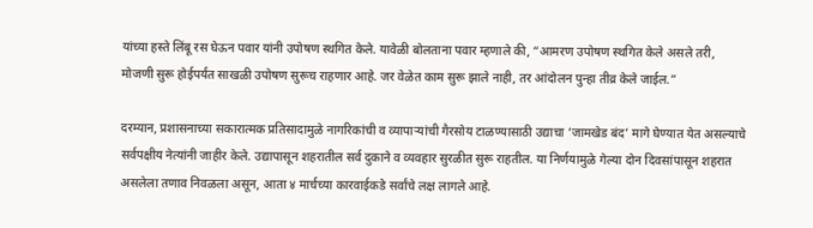यांच्या हस्ते लिंबू रस घेऊन पवार यांनी उपोषण स्थगित केले. यावेळी बोलताना पवार म्हणाले की, “आमरण उपोषण स्थगित केले असले तरी, मोजणी सुरू होईपर्यंत साखळी उपोषण सुरूच राहणार आहे. जर वेळेत काम सुरू झाले नाही, तर आंदोलन पुन्हा तीव्र केले जाईल.”

दरम्यान, प्रशासनाच्या सकारात्मक प्रतिसादामुळे नागरिकांची व व्यापाऱ्यांची गैरसोय टाळण्यासाठी उद्याचा ‘जामखेड बंद’ मागे घेण्यात येत असल्याचे सर्वपक्षीय नेत्यांनी जाहीर केले. उद्यापासून शहरातील सर्व दुकाने व व्यवहार सुरळीत सुरू राहतील. या निर्णयामुळे गेल्या दोन दिवसांपासून शहरात असलेला तणाव निवळला असून, आता ४ मार्चच्या कारवाईकडे सर्वांचे लक्ष लागले आहे.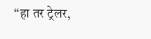“हा तर ट्रेलर,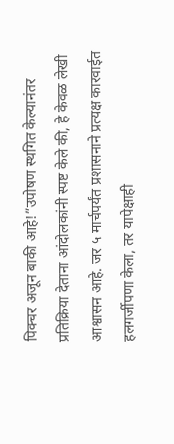पिक्चर अजून बाकी आहे!”उपोषण स्थगित केल्यानंतर प्रतिक्रिया देताना आंदोलकांनी स्पष्ट केले की, हे केवळ लेखी आश्वासन आहे. जर ५ मार्चपर्यंत प्रशासनाने प्रत्यक्ष कारवाईत हलगर्जीपणा केला, तर यापेक्षाही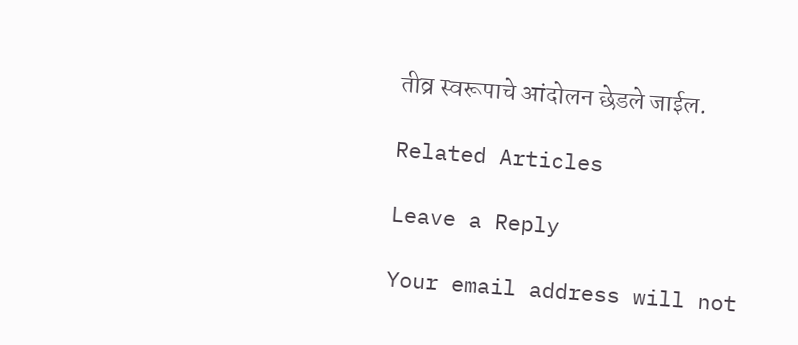तीव्र स्वरूपाचे आंदोलन छेडले जाईल.

Related Articles

Leave a Reply

Your email address will not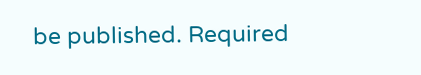be published. Required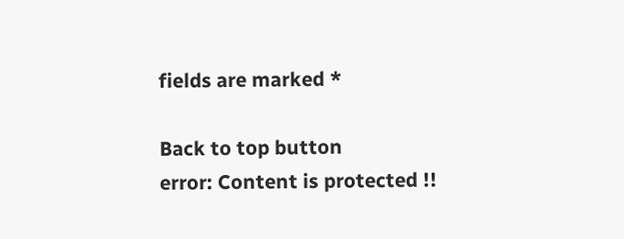fields are marked *

Back to top button
error: Content is protected !!